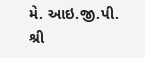મે. આઇ.જી.પી. શ્રી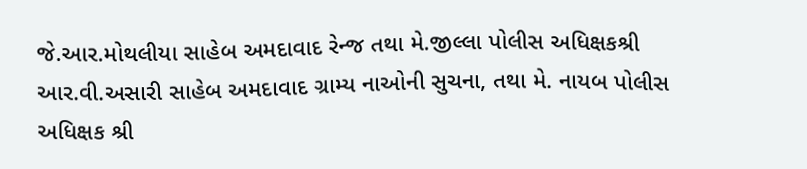જે.આર.મોથલીયા સાહેબ અમદાવાદ રેન્જ તથા મે.જીલ્લા પોલીસ અધિક્ષકશ્રી આર.વી.અસારી સાહેબ અમદાવાદ ગ્રામ્ય નાઓની સુચના, તથા મે. નાયબ પોલીસ અધિક્ષક શ્રી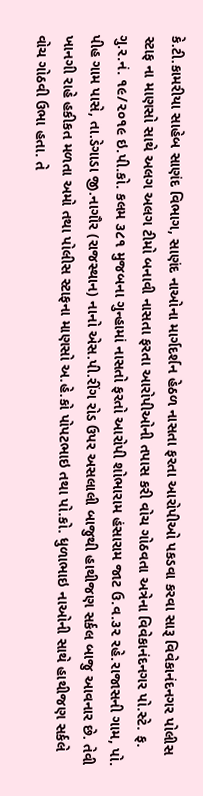કે.ટી.કામરીયા સાહેબ સાણંદ વિભાગ, સાણંદ નાઓના માર્ગદર્શન હેઠળ નાસતા ફરતા આરોપીઓ પકડવા કરવા સારૂ વિવેકાનંદનગર પોલીસ સ્ટાફ ના માણસો સાથે અલગ અલગ ટીમો બનાવી નાસતા ફરતા આરોપીઓની તપાસ કરી વોચ ગોઠવતા અત્રેના વિવેકાનંદનગર પો.સ્ટે. ફ. ગુ.ર.નં. ૧૯/૨૦૧૯ ઇ.પી.કો. કલમ ૩૮૧ મુજબના ગુન્હામાં નાસતો ફરતો આરોપી શોભારામ હંસારામ જાટ ઉ.વ.૩૨ રહે.રાજાસની ગામ, પો. પીહ ગામ પાસે, તા.ડેગાડા જી.નાગૌર (રાજસ્થાન) નાનો એસ.પી.રીંગ રોડ ઉપર અસલાલી બાજુથી હાથીજણ સર્કલ બાજુ આવનાર છે. તેવી ખાનગી રાહે હકીકત મળતા અમો તથા પોલીસ સ્ટાફના માણસો અ.હે.કો પોપટભાઇ તથા પો.કો. ધુળાભાઇ નાઓની સાથે હાથીજણ સર્કલે વોચ ગોઠવી ઉભા હતા. તે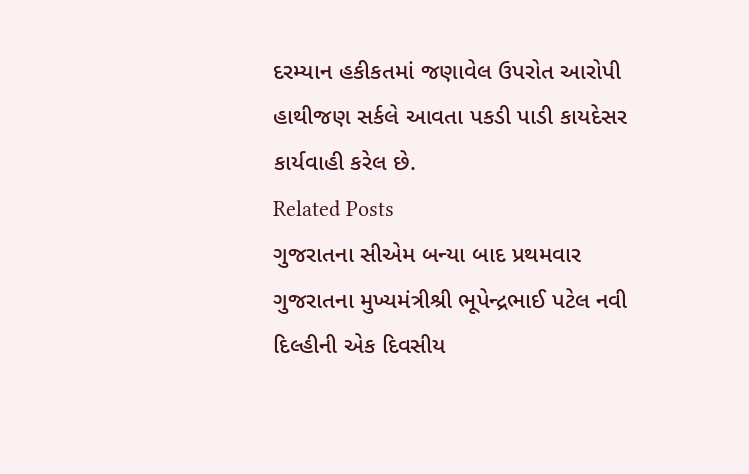દરમ્યાન હકીકતમાં જણાવેલ ઉપરોત આરોપી હાથીજણ સર્કલે આવતા પકડી પાડી કાયદેસર કાર્યવાહી કરેલ છે.
Related Posts
ગુજરાતના સીએમ બન્યા બાદ પ્રથમવાર ગુજરાતના મુખ્યમંત્રીશ્રી ભૂપેન્દ્રભાઈ પટેલ નવી દિલ્હીની એક દિવસીય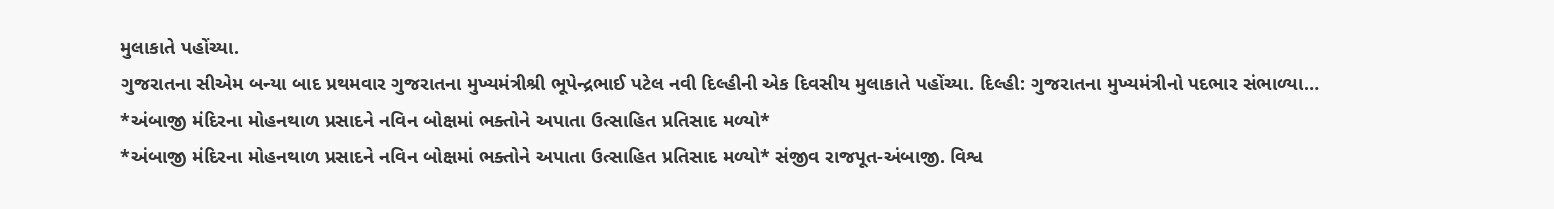મુલાકાતે પહોંચ્યા.
ગુજરાતના સીએમ બન્યા બાદ પ્રથમવાર ગુજરાતના મુખ્યમંત્રીશ્રી ભૂપેન્દ્રભાઈ પટેલ નવી દિલ્હીની એક દિવસીય મુલાકાતે પહોંચ્યા. દિલ્હી: ગુજરાતના મુખ્યમંત્રીનો પદભાર સંભાળ્યા…
*અંબાજી મંદિરના મોહનથાળ પ્રસાદને નવિન બોક્ષમાં ભક્તોને અપાતા ઉત્સાહિત પ્રતિસાદ મળ્યો*
*અંબાજી મંદિરના મોહનથાળ પ્રસાદને નવિન બોક્ષમાં ભક્તોને અપાતા ઉત્સાહિત પ્રતિસાદ મળ્યો* સંજીવ રાજપૂત-અંબાજી. વિશ્વ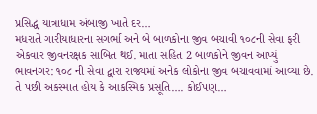પ્રસિદ્ધ યાત્રાધામ અંબાજી ખાતે દર…
મધરાતે ગારીયાધારના સગર્ભા અને બે બાળકોના જીવ બચાવી ૧૦૮ની સેવા ફરી એકવાર જીવનરક્ષક સાબિત થઈ. માતા સહિત 2 બાળકોને જીવન આપ્યું
ભાવનગર: ૧૦૮ ની સેવા દ્વારા રાજ્યમાં અનેક લોકોના જીવ બચાવવામાં આવ્યા છે. તે પછી અકસ્માત હોય કે આકસ્મિક પ્રસૂતિ…. કોઈપણ…